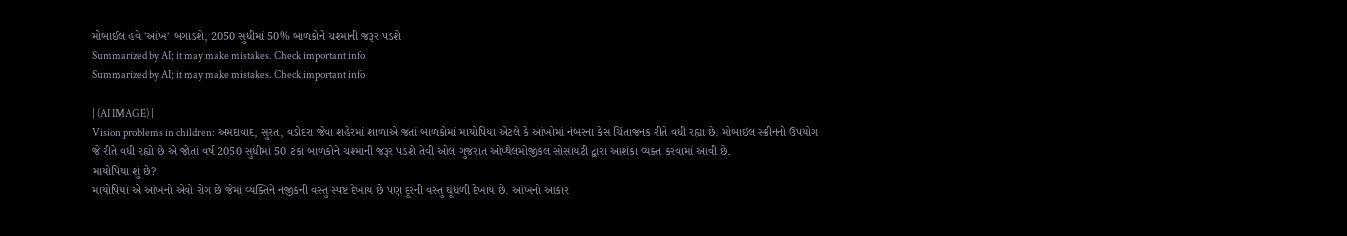મોબાઈલ હવે 'આંખ' બગાડશે, 2050 સુધીમાં 50% બાળકોને ચશ્માની જરૂર પડશે
Summarized by AI; it may make mistakes. Check important info
Summarized by AI; it may make mistakes. Check important info

| (AI IMAGE) |
Vision problems in children: અમદાવાદ, સુરત, વડોદરા જેવા શહેરમાં શાળાએ જતાં બાળકોમાં માયોપિયા એટલે કે આંખોમાં નંબરના કેસ ચિંતાજનક રીતે વધી રહ્યા છે. મોબાઇલ સ્ક્રીનનો ઉપયોગ જે રીતે વધી રહ્યો છે એ જોતાં વર્ષ 2050 સુધીમાં 50 ટકા બાળકોને ચશ્માની જરૂર પડશે તેવી ઓલ ગુજરાત ઓપ્થેલમોજીકલ સોસાયટી દ્વારા આશંકા વ્યક્ત કરવામાં આવી છે.
માયોપિયા શું છે?
માયોપિયા એ આંખનો એવો રોગ છે જેમાં વ્યક્તિને નજીકની વસ્તુ સ્પષ્ટ દેખાય છે પણ દૂરની વસ્તુ ઘૂંધળી દેખાય છે. આંખનો આકાર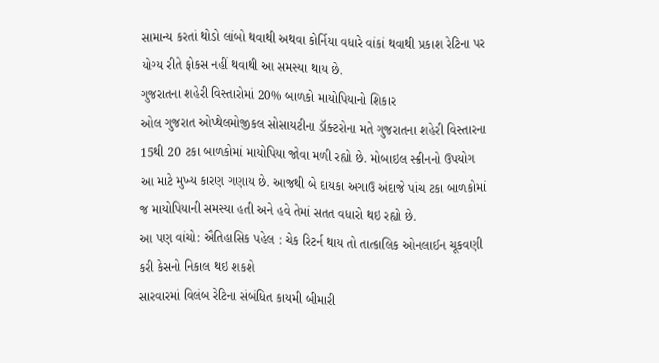સામાન્ય કરતાં થોડો લાંબો થવાથી અથવા કોર્નિયા વધારે વાંકાં થવાથી પ્રકાશ રેટિના પર યોગ્ય રીતે ફોકસ નહીં થવાથી આ સમસ્યા થાય છે.
ગુજરાતના શહેરી વિસ્તારોમાં 20% બાળકો માયોપિયાનો શિકાર
ઓલ ગુજરાત ઓપ્થેલમોજીકલ સોસાયટીના ડૉક્ટરોના મતે ગુજરાતના શહેરી વિસ્તારના 15થી 20 ટકા બાળકોમાં માયોપિયા જોવા મળી રહ્યો છે. મોબાઇલ સ્ક્રીનનો ઉપયોગ આ માટે મુખ્ય કારણ ગણાય છે. આજથી બે દાયકા અગાઉ અંદાજે પાંચ ટકા બાળકોમાં જ માયોપિયાની સમસ્યા હતી અને હવે તેમાં સતત વધારો થઇ રહ્યો છે.
આ પણ વાંચો: ઐતિહાસિક પહેલ : ચેક રિટર્ન થાય તો તાત્કાલિક ઓનલાઈન ચૂકવણી કરી કેસનો નિકાલ થઇ શકશે
સારવારમાં વિલંબ રેટિના સંબંધિત કાયમી બીમારી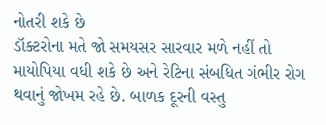નોતરી શકે છે
ડૉક્ટરોના મતે જો સમયસર સારવાર મળે નહીં તો માયોપિયા વધી શકે છે અને રેટિના સંબધિત ગંભીર રોગ થવાનું જોખમ રહે છે. બાળક દૂરની વસ્તુ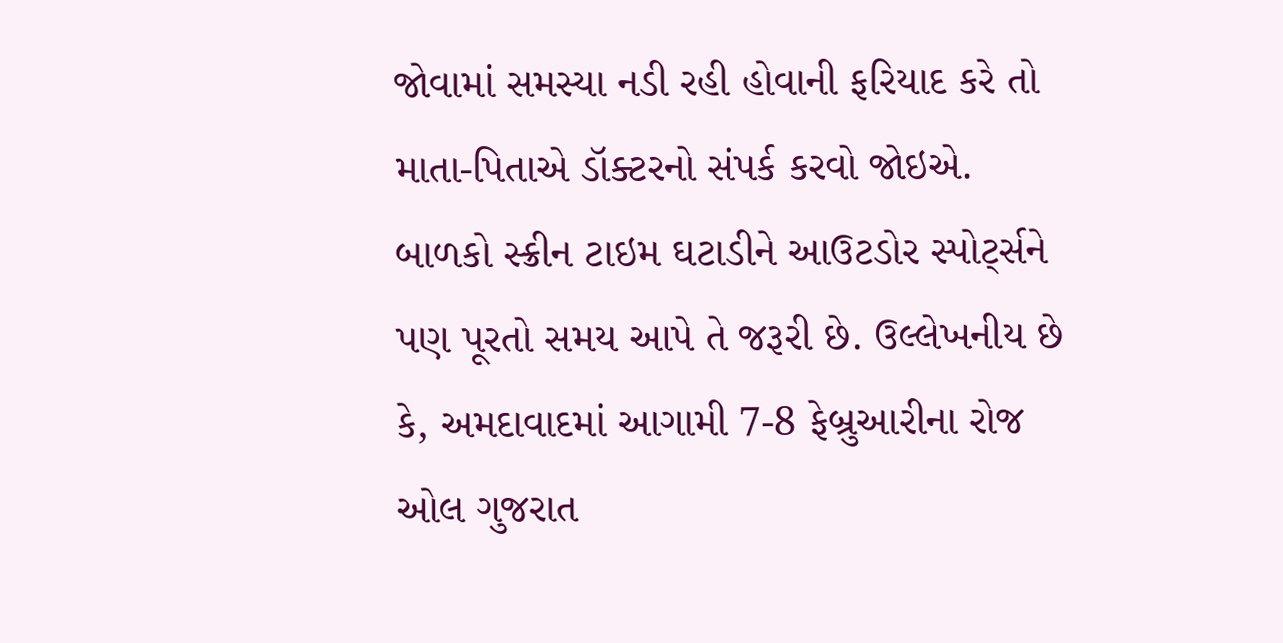જોવામાં સમસ્યા નડી રહી હોવાની ફરિયાદ કરે તો માતા-પિતાએ ડૉક્ટરનો સંપર્ક કરવો જોઇએ. બાળકો સ્ક્રીન ટાઇમ ઘટાડીને આઉટડોર સ્પોર્ટ્સને પણ પૂરતો સમય આપે તે જરૂરી છે. ઉલ્લેખનીય છે કે, અમદાવાદમાં આગામી 7-8 ફેબ્રુઆરીના રોજ ઓલ ગુજરાત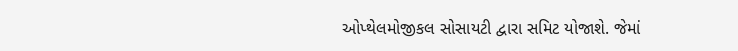ઓપ્થેલમોજીકલ સોસાયટી દ્વારા સમિટ યોજાશે. જેમાં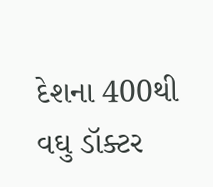દેશના 400થી વઘુ ડૉક્ટર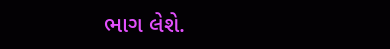ભાગ લેશે.